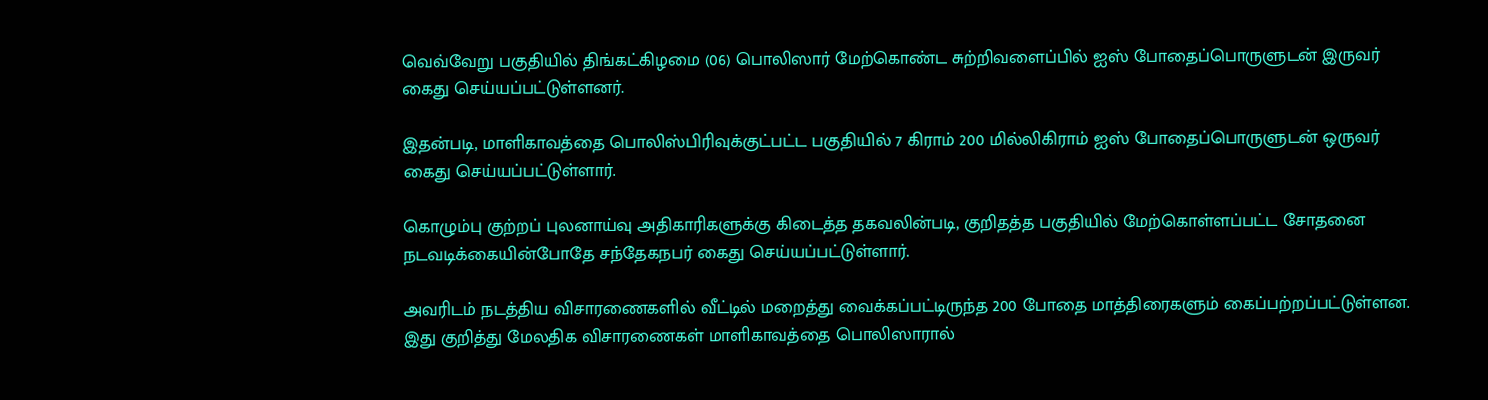வெவ்வேறு பகுதியில் திங்கட்கிழமை (06) பொலிஸார் மேற்கொண்ட சுற்றிவளைப்பில் ஐஸ் போதைப்பொருளுடன் இருவர் கைது செய்யப்பட்டுள்ளனர்.

இதன்படி, மாளிகாவத்தை பொலிஸ்பிரிவுக்குட்பட்ட பகுதியில் 7 கிராம் 200 மில்லிகிராம் ஐஸ் போதைப்பொருளுடன் ஒருவர் கைது செய்யப்பட்டுள்ளார்.

கொழும்பு குற்றப் புலனாய்வு அதிகாரிகளுக்கு கிடைத்த தகவலின்படி, குறிதத்த பகுதியில் மேற்கொள்ளப்பட்ட சோதனை நடவடிக்கையின்போதே சந்தேகநபர் கைது செய்யப்பட்டுள்ளார்.

அவரிடம் நடத்திய விசாரணைகளில் வீட்டில் மறைத்து வைக்கப்பட்டிருந்த 200 போதை மாத்திரைகளும் கைப்பற்றப்பட்டுள்ளன.  இது குறித்து மேலதிக விசாரணைகள் மாளிகாவத்தை பொலிஸாரால்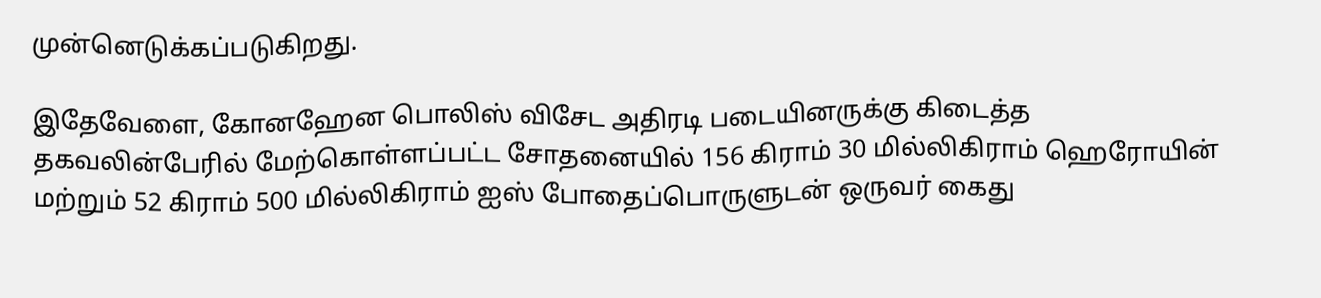முன்னெடுக்கப்படுகிறது.

இதேவேளை, கோனஹேன பொலிஸ் விசேட அதிரடி படையினருக்கு கிடைத்த தகவலின்பேரில் மேற்கொள்ளப்பட்ட சோதனையில் 156 கிராம் 30 மில்லிகிராம் ஹெரோயின் மற்றும் 52 கிராம் 500 மில்லிகிராம் ஐஸ் போதைப்பொருளுடன் ஒருவர் கைது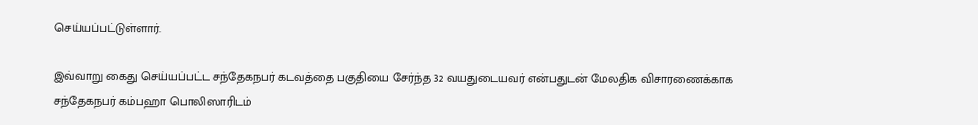செய்யப்பட்டுள்ளார்.

இவ்வாறு கைது செய்யப்பட்ட சந்தேகநபர் கடவத்தை பகுதியை சேர்ந்த 32 வயதுடையவர் என்பதுடன் மேலதிக விசாரணைக்காக சந்தேகநபர் கம்பஹா பொலிஸாரிடம்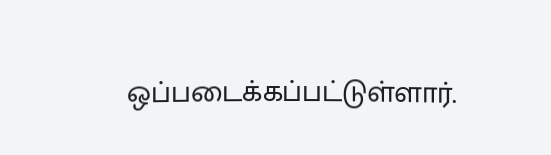ஒப்படைக்கப்பட்டுள்ளார்.